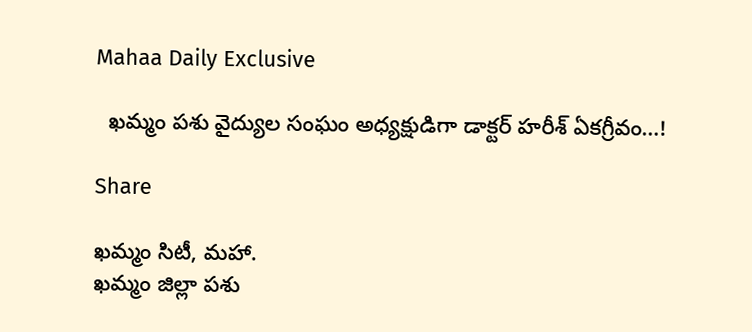Mahaa Daily Exclusive

  ఖమ్మం పశు వైద్యుల సంఘం అధ్యక్షుడిగా డాక్టర్ హరీశ్ ఏకగ్రీవం…!

Share

ఖమ్మం సిటీ, మహా.
ఖమ్మం జిల్లా పశు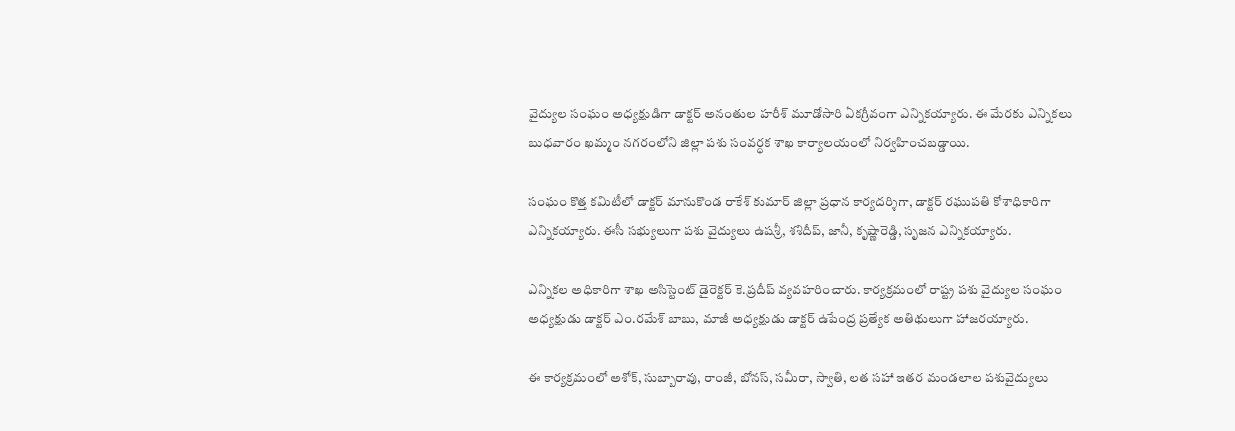వైద్యుల సంఘం అధ్యక్షుడిగా డాక్టర్ అనంతుల హరీశ్ మూడోసారి ఏకగ్రీవంగా ఎన్నికయ్యారు. ఈ మేరకు ఎన్నికలు బుధవారం ఖమ్మం నగరంలోని జిల్లా పశు సంవర్ధక శాఖ కార్యాలయంలో నిర్వహించబడ్డాయి.

సంఘం కొత్త కమిటీలో డాక్టర్ మానుకొండ రాకేశ్ కుమార్ జిల్లా ప్రధాన కార్యదర్శిగా, డాక్టర్ రఘుపతి కోశాధికారిగా ఎన్నికయ్యారు. ఈసీ సభ్యులుగా పశు వైద్యులు ఉషశ్రీ, శశిదీప్, జానీ, కృష్ణారెడ్డి, సృజన ఎన్నికయ్యారు.

ఎన్నికల అధికారిగా శాఖ అసిస్టెంట్ డైరెక్టర్ కె.ప్రదీప్ వ్యవహరించారు. కార్యక్రమంలో రాష్ట్ర పశు వైద్యుల సంఘం అధ్యక్షుడు డాక్టర్ ఎం.రమేశ్ బాబు, మాజీ అధ్యక్షుడు డాక్టర్ ఉపేంద్ర ప్రత్యేక అతిథులుగా హాజరయ్యారు.

ఈ కార్యక్రమంలో అశోక్, సుబ్బారావు, రాంజీ, బోనస్, సమీరా, స్వాతి, లత సహా ఇతర మండలాల పశువైద్యులు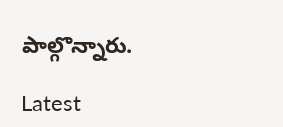పాల్గొన్నారు.

Latest